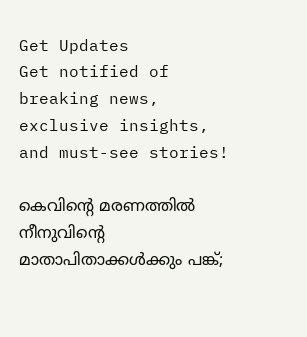Get Updates
Get notified of breaking news, exclusive insights, and must-see stories!

കെവിന്റെ മരണത്തില്‍ നീനുവിന്റെ മാതാപിതാക്കള്‍ക്കും പങ്ക്;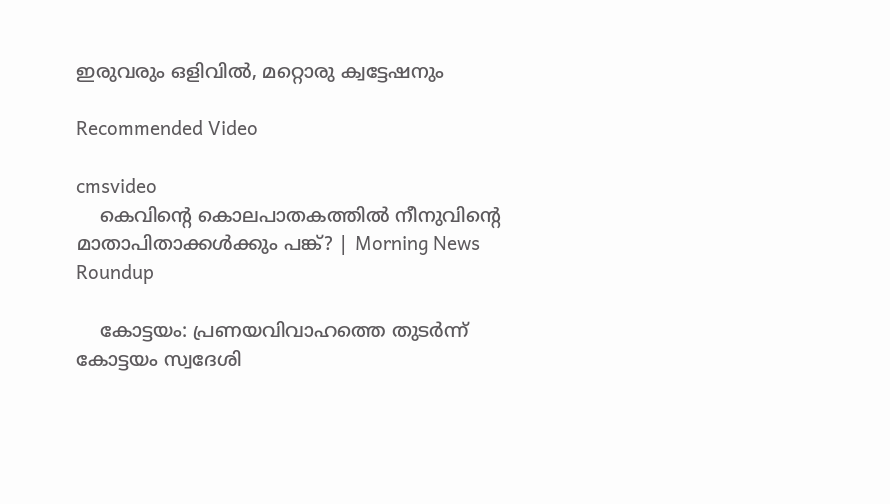ഇരുവരും ഒളിവില്‍, മറ്റൊരു ക്വട്ടേഷനും

Recommended Video

cmsvideo
    കെവിന്റെ കൊലപാതകത്തിൽ നീനുവിന്റെ മാതാപിതാക്കൾക്കും പങ്ക്? | Morning News Roundup

    കോട്ടയം: പ്രണയവിവാഹത്തെ തുടര്‍ന്ന് കോട്ടയം സ്വദേശി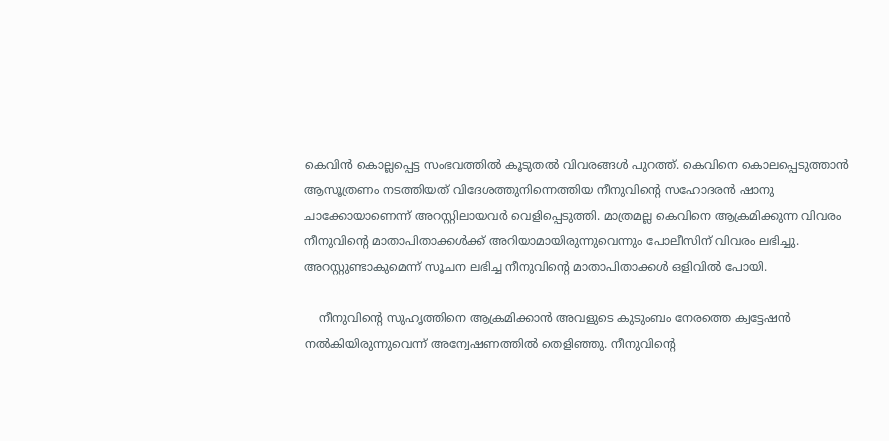കെവിന്‍ കൊല്ലപ്പെട്ട സംഭവത്തില്‍ കൂടുതല്‍ വിവരങ്ങള്‍ പുറത്ത്. കെവിനെ കൊലപ്പെടുത്താന്‍ ആസൂത്രണം നടത്തിയത് വിദേശത്തുനിന്നെത്തിയ നീനുവിന്റെ സഹോദരന്‍ ഷാനു ചാക്കോയാണെന്ന് അറസ്റ്റിലായവര്‍ വെളിപ്പെടുത്തി. മാത്രമല്ല കെവിനെ ആക്രമിക്കുന്ന വിവരം നീനുവിന്റെ മാതാപിതാക്കള്‍ക്ക് അറിയാമായിരുന്നുവെന്നും പോലീസിന് വിവരം ലഭിച്ചു. അറസ്റ്റുണ്ടാകുമെന്ന് സൂചന ലഭിച്ച നീനുവിന്റെ മാതാപിതാക്കള്‍ ഒളിവില്‍ പോയി.

    നീനുവിന്റെ സുഹൃത്തിനെ ആക്രമിക്കാന്‍ അവളുടെ കുടുംബം നേരത്തെ ക്വട്ടേഷന്‍ നല്‍കിയിരുന്നുവെന്ന് അന്വേഷണത്തില്‍ തെളിഞ്ഞു. നീനുവിന്റെ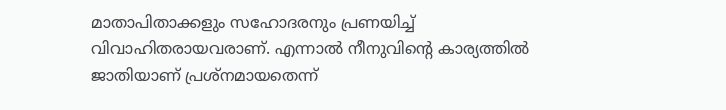മാതാപിതാക്കളും സഹോദരനും പ്രണയിച്ച് വിവാഹിതരായവരാണ്. എന്നാല്‍ നീനുവിന്റെ കാര്യത്തില്‍ ജാതിയാണ് പ്രശ്‌നമായതെന്ന്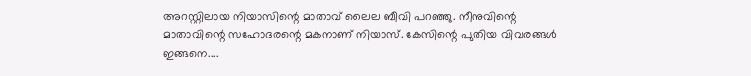അറസ്റ്റിലായ നിയാസിന്റെ മാതാവ് ലൈല ബീവി പറഞ്ഞു. നീനുവിന്റെ മാതാവിന്റെ സഹോദരന്റെ മകനാണ് നിയാസ്. കേസിന്റെ പുതിയ വിവരങ്ങള്‍ ഇങ്ങനെ....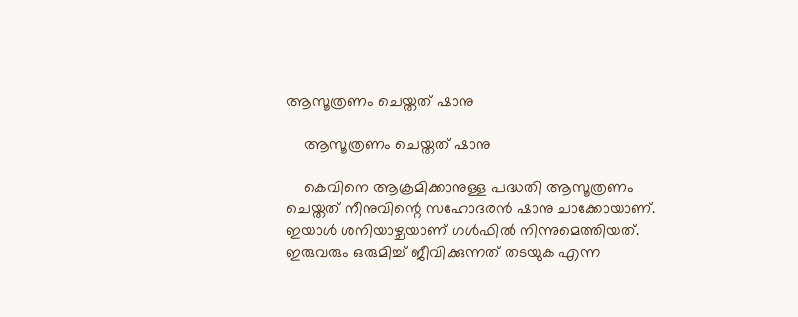ആസൂത്രണം ചെയ്തത് ഷാനു

    ആസൂത്രണം ചെയ്തത് ഷാനു

    കെവിനെ ആക്രമിക്കാനുള്ള പദ്ധതി ആസൂത്രണം ചെയ്തത് നീനുവിന്റെ സഹോദരന്‍ ഷാനു ചാക്കോയാണ്. ഇയാള്‍ ശനിയാഴ്ചയാണ് ഗള്‍ഫില്‍ നിന്നുമെത്തിയത്. ഇരുവരും ഒരുമിച്ച് ജീവിക്കുന്നത് തടയുക എന്ന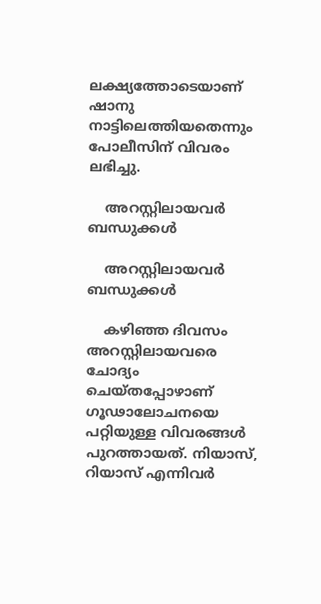ലക്ഷ്യത്തോടെയാണ് ഷാനു നാട്ടിലെത്തിയതെന്നും പോലീസിന് വിവരം ലഭിച്ചു.

    അറസ്റ്റിലായവര്‍ ബന്ധുക്കള്‍

    അറസ്റ്റിലായവര്‍ ബന്ധുക്കള്‍

    കഴിഞ്ഞ ദിവസം അറസ്റ്റിലായവരെ ചോദ്യം ചെയ്തപ്പോഴാണ് ഗൂഢാലോചനയെ പറ്റിയുള്ള വിവരങ്ങള്‍ പുറത്തായത്. നിയാസ്, റിയാസ് എന്നിവര്‍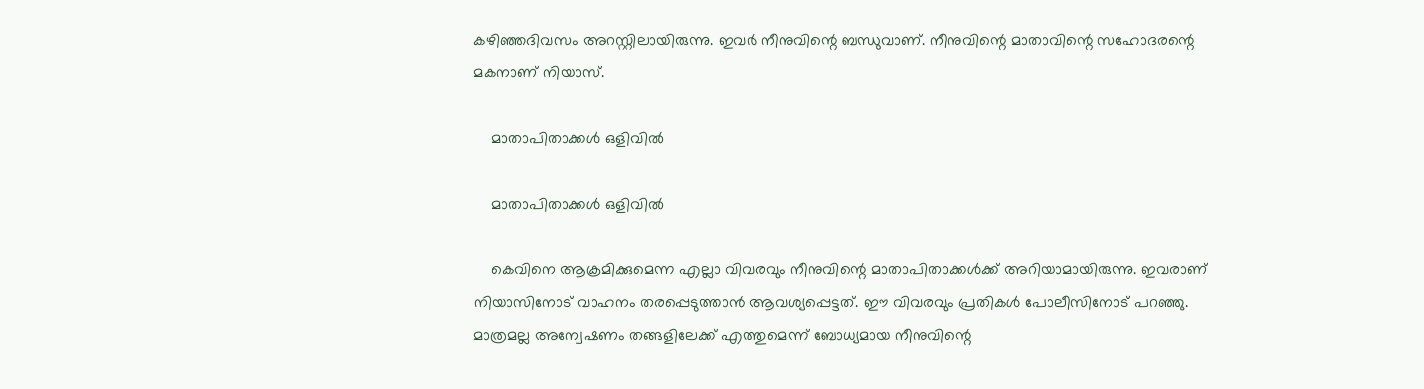കഴിഞ്ഞദിവസം അറസ്റ്റിലായിരുന്നു. ഇവര്‍ നീനുവിന്റെ ബന്ധുവാണ്. നീനുവിന്റെ മാതാവിന്റെ സഹോദരന്റെ മകനാണ് നിയാസ്.

    മാതാപിതാക്കള്‍ ഒളിവില്‍

    മാതാപിതാക്കള്‍ ഒളിവില്‍

    കെവിനെ ആക്രമിക്കുമെന്ന എല്ലാ വിവരവും നീനുവിന്റെ മാതാപിതാക്കള്‍ക്ക് അറിയാമായിരുന്നു. ഇവരാണ് നിയാസിനോട് വാഹനം തരപ്പെടുത്താന്‍ ആവശ്യപ്പെട്ടത്. ഈ വിവരവും പ്രതികള്‍ പോലീസിനോട് പറഞ്ഞു. മാത്രമല്ല അന്വേഷണം തങ്ങളിലേക്ക് എത്തുമെന്ന് ബോധ്യമായ നീനുവിന്റെ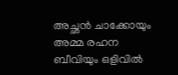അച്ഛന്‍ ചാക്കോയും അമ്മ രഹന ബീവിയും ഒളിവില്‍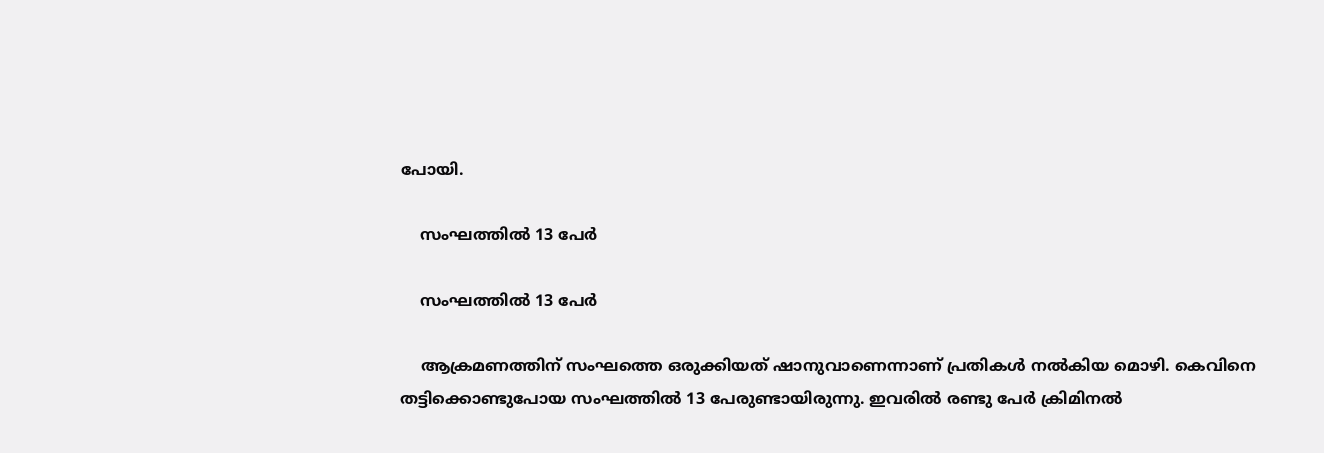പോയി.

    സംഘത്തില്‍ 13 പേര്‍

    സംഘത്തില്‍ 13 പേര്‍

    ആക്രമണത്തിന് സംഘത്തെ ഒരുക്കിയത് ഷാനുവാണെന്നാണ് പ്രതികള്‍ നല്‍കിയ മൊഴി. കെവിനെ തട്ടിക്കൊണ്ടുപോയ സംഘത്തില്‍ 13 പേരുണ്ടായിരുന്നു. ഇവരില്‍ രണ്ടു പേര്‍ ക്രിമിനല്‍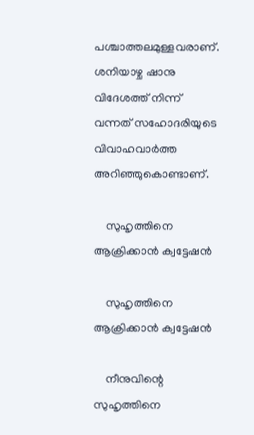പശ്ചാത്തലമുള്ളവരാണ്. ശനിയാഴ്ച ഷാനു വിദേശത്ത് നിന്ന് വന്നത് സഹോദരിയുടെ വിവാഹവാര്‍ത്ത അറിഞ്ഞുകൊണ്ടാണ്.

    സുഹൃത്തിനെ ആക്രിക്കാന്‍ ക്വട്ടേഷന്‍

    സുഹൃത്തിനെ ആക്രിക്കാന്‍ ക്വട്ടേഷന്‍

    നീനുവിന്റെ സുഹൃത്തിനെ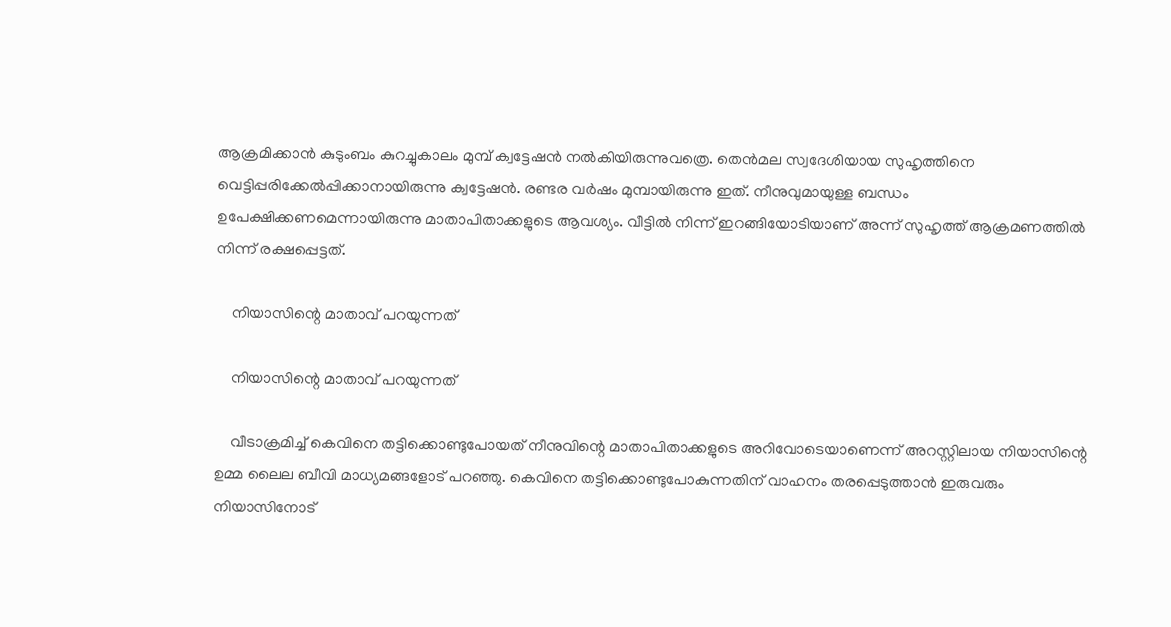ആക്രമിക്കാന്‍ കുടുംബം കുറച്ചുകാലം മുമ്പ് ക്വട്ടേഷന്‍ നല്‍കിയിരുന്നുവത്രെ. തെന്‍മല സ്വദേശിയായ സുഹൃത്തിനെ വെട്ടിപ്പരിക്കേല്‍പ്പിക്കാനായിരുന്നു ക്വട്ടേഷന്‍. രണ്ടര വര്‍ഷം മുമ്പായിരുന്നു ഇത്. നീനുവുമായുള്ള ബന്ധം ഉപേക്ഷിക്കണമെന്നായിരുന്നു മാതാപിതാക്കളുടെ ആവശ്യം. വീട്ടില്‍ നിന്ന് ഇറങ്ങിയോടിയാണ് അന്ന് സുഹൃത്ത് ആക്രമണത്തില്‍ നിന്ന് രക്ഷപ്പെട്ടത്.

    നിയാസിന്റെ മാതാവ് പറയുന്നത്

    നിയാസിന്റെ മാതാവ് പറയുന്നത്

    വീടാക്രമിച്ച് കെവിനെ തട്ടിക്കൊണ്ടുപോയത് നീനുവിന്റെ മാതാപിതാക്കളുടെ അറിവോടെയാണെന്ന് അറസ്റ്റിലായ നിയാസിന്റെ ഉമ്മ ലൈല ബീവി മാധ്യമങ്ങളോട് പറഞ്ഞു. കെവിനെ തട്ടിക്കൊണ്ടുപോകുന്നതിന് വാഹനം തരപ്പെടുത്താന്‍ ഇരുവരും നിയാസിനോട്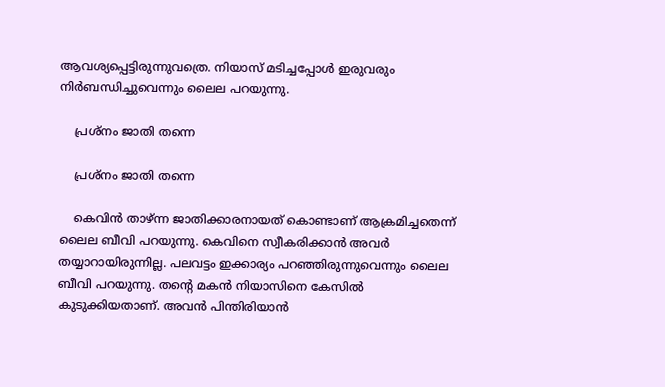ആവശ്യപ്പെട്ടിരുന്നുവത്രെ. നിയാസ് മടിച്ചപ്പോള്‍ ഇരുവരും നിര്‍ബന്ധിച്ചുവെന്നും ലൈല പറയുന്നു.

    പ്രശ്‌നം ജാതി തന്നെ

    പ്രശ്‌നം ജാതി തന്നെ

    കെവിന്‍ താഴ്ന്ന ജാതിക്കാരനായത് കൊണ്ടാണ് ആക്രമിച്ചതെന്ന് ലൈല ബീവി പറയുന്നു. കെവിനെ സ്വീകരിക്കാന്‍ അവര്‍ തയ്യാറായിരുന്നില്ല. പലവട്ടം ഇക്കാര്യം പറഞ്ഞിരുന്നുവെന്നും ലൈല ബീവി പറയുന്നു. തന്റെ മകന്‍ നിയാസിനെ കേസില്‍ കുടുക്കിയതാണ്. അവന്‍ പിന്തിരിയാന്‍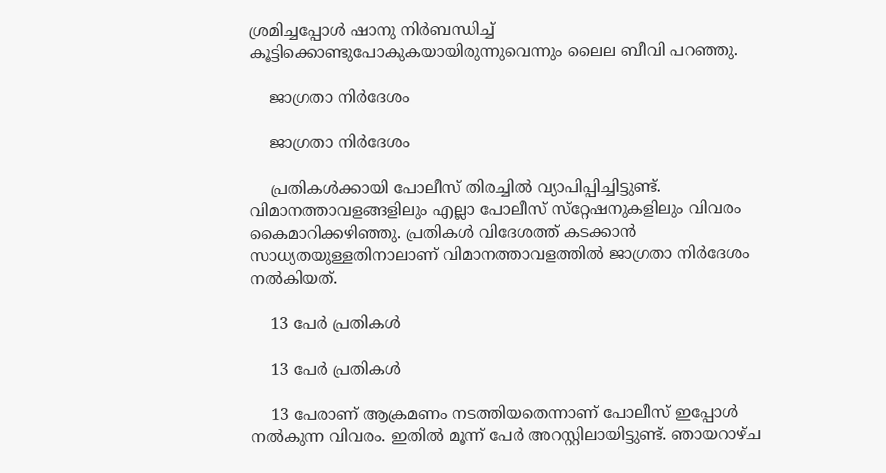ശ്രമിച്ചപ്പോള്‍ ഷാനു നിര്‍ബന്ധിച്ച് കൂട്ടിക്കൊണ്ടുപോകുകയായിരുന്നുവെന്നും ലൈല ബീവി പറഞ്ഞു.

    ജാഗ്രതാ നിര്‍ദേശം

    ജാഗ്രതാ നിര്‍ദേശം

    പ്രതികള്‍ക്കായി പോലീസ് തിരച്ചില്‍ വ്യാപിപ്പിച്ചിട്ടുണ്ട്. വിമാനത്താവളങ്ങളിലും എല്ലാ പോലീസ് സ്‌റ്റേഷനുകളിലും വിവരം കൈമാറിക്കഴിഞ്ഞു. പ്രതികള്‍ വിദേശത്ത് കടക്കാന്‍ സാധ്യതയുള്ളതിനാലാണ് വിമാനത്താവളത്തില്‍ ജാഗ്രതാ നിര്‍ദേശം നല്‍കിയത്.

    13 പേര്‍ പ്രതികള്‍

    13 പേര്‍ പ്രതികള്‍

    13 പേരാണ് ആക്രമണം നടത്തിയതെന്നാണ് പോലീസ് ഇപ്പോള്‍ നല്‍കുന്ന വിവരം. ഇതില്‍ മൂന്ന് പേര്‍ അറസ്റ്റിലായിട്ടുണ്ട്. ഞായറാഴ്ച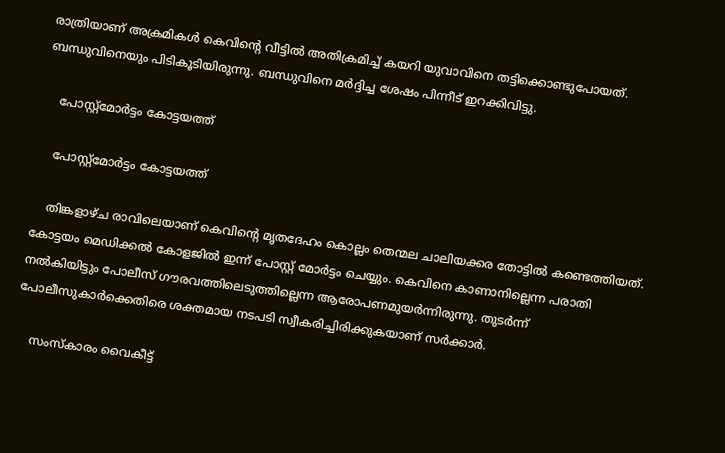രാത്രിയാണ് അക്രമികള്‍ കെവിന്റെ വീട്ടില്‍ അതിക്രമിച്ച് കയറി യുവാവിനെ തട്ടിക്കൊണ്ടുപോയത്. ബന്ധുവിനെയും പിടികൂടിയിരുന്നു. ബന്ധുവിനെ മര്‍ദ്ദിച്ച ശേഷം പിന്നീട് ഇറക്കിവിട്ടു.

    പോസ്റ്റ്‌മോര്‍ട്ടം കോട്ടയത്ത്

    പോസ്റ്റ്‌മോര്‍ട്ടം കോട്ടയത്ത്

    തിങ്കളാഴ്ച രാവിലെയാണ് കെവിന്റെ മൃതദേഹം കൊല്ലം തെന്മല ചാലിയക്കര തോട്ടില്‍ കണ്ടെത്തിയത്. കോട്ടയം മെഡിക്കല്‍ കോളജില്‍ ഇന്ന് പോസ്റ്റ് മോര്‍ട്ടം ചെയ്യും. കെവിനെ കാണാനില്ലെന്ന പരാതി നല്‍കിയിട്ടും പോലീസ് ഗൗരവത്തിലെടുത്തില്ലെന്ന ആരോപണമുയര്‍ന്നിരുന്നു. തുടര്‍ന്ന് പോലീസുകാര്‍ക്കെതിരെ ശക്തമായ നടപടി സ്വീകരിച്ചിരിക്കുകയാണ് സര്‍ക്കാര്‍.

    സംസ്‌കാരം വൈകീട്ട്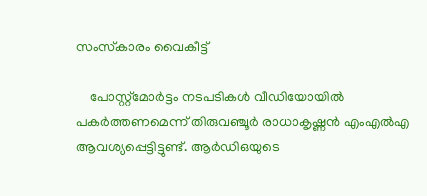സംസ്‌കാരം വൈകീട്ട്

    പോസ്റ്റ്‌മോര്‍ട്ടം നടപടികള്‍ വീഡിയോയില്‍ പകര്‍ത്തണമെന്ന് തിരുവഞ്ചൂര്‍ രാധാകൃഷ്ണന്‍ എംഎല്‍എ ആവശ്യപ്പെട്ടിട്ടുണ്ട്. ആര്‍ഡിഒയുടെ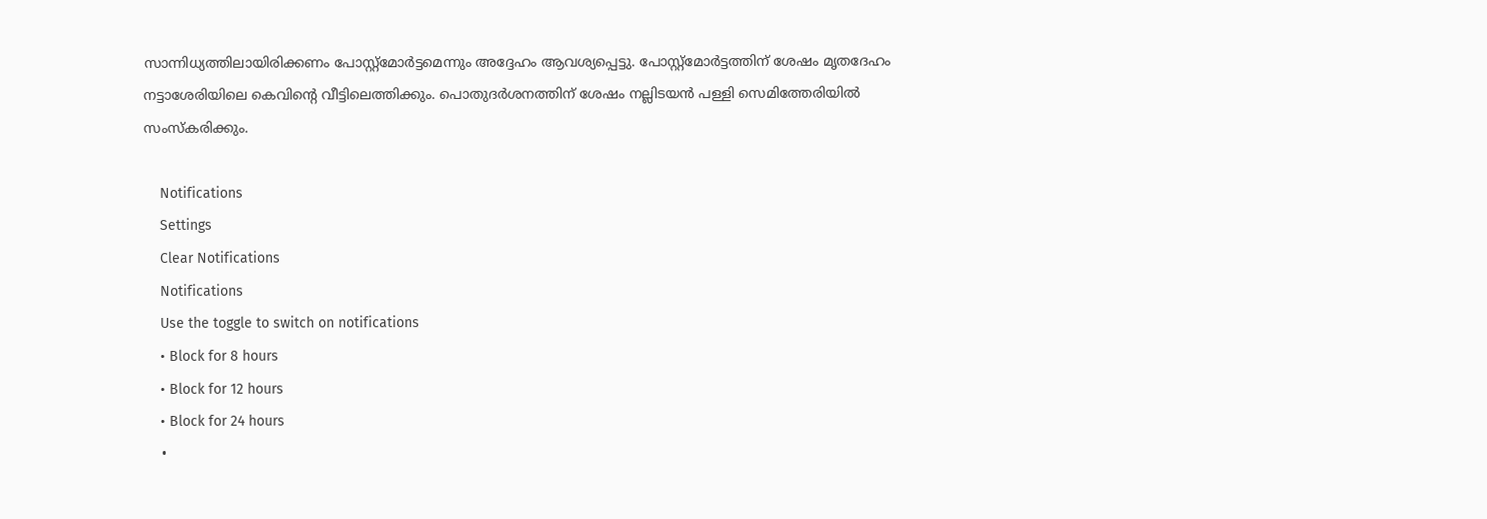സാന്നിധ്യത്തിലായിരിക്കണം പോസ്റ്റ്‌മോര്‍ട്ടമെന്നും അദ്ദേഹം ആവശ്യപ്പെട്ടു. പോസ്റ്റ്‌മോര്‍ട്ടത്തിന് ശേഷം മൃതദേഹം നട്ടാശേരിയിലെ കെവിന്റെ വീട്ടിലെത്തിക്കും. പൊതുദര്‍ശനത്തിന് ശേഷം നല്ലിടയന്‍ പള്ളി സെമിത്തേരിയില്‍ സംസ്‌കരിക്കും.

    Notifications
    Settings
    Clear Notifications
    Notifications
    Use the toggle to switch on notifications
    • Block for 8 hours
    • Block for 12 hours
    • Block for 24 hours
    •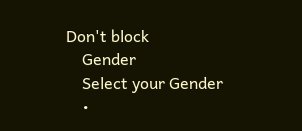Don't block
    Gender
    Select your Gender
    •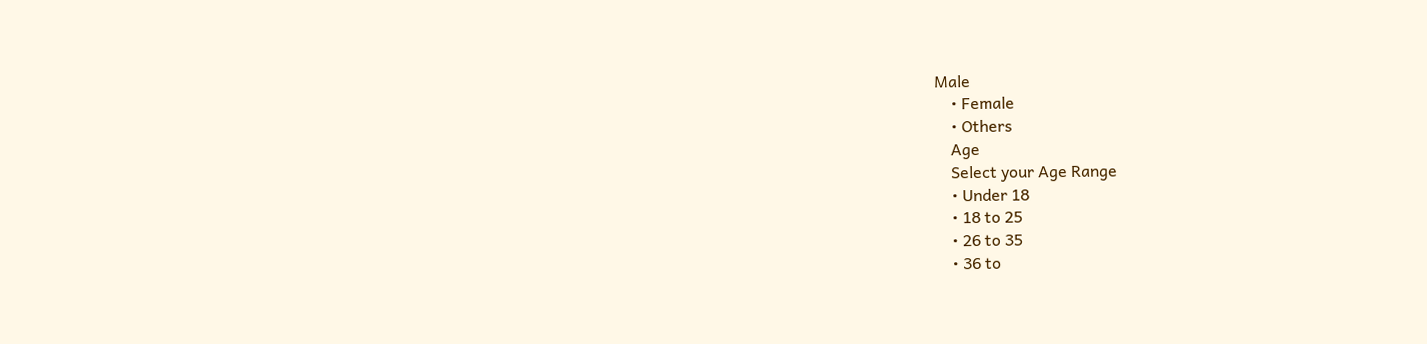Male
    • Female
    • Others
    Age
    Select your Age Range
    • Under 18
    • 18 to 25
    • 26 to 35
    • 36 to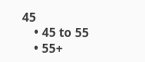45
    • 45 to 55
    • 55+